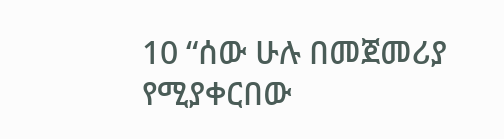10 “ሰው ሁሉ በመጀመሪያ የሚያቀርበው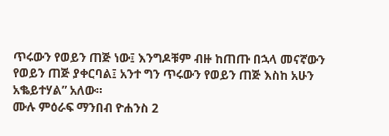ጥሩውን የወይን ጠጅ ነው፤ እንግዶቹም ብዙ ከጠጡ በኋላ መናኛውን የወይን ጠጅ ያቀርባል፤ አንተ ግን ጥሩውን የወይን ጠጅ እስከ አሁን አቈይተሃል” አለው።
ሙሉ ምዕራፍ ማንበብ ዮሐንስ 2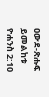ዐውደ-ጽሑፍ ይመልከቱ ዮሐንስ 2:10